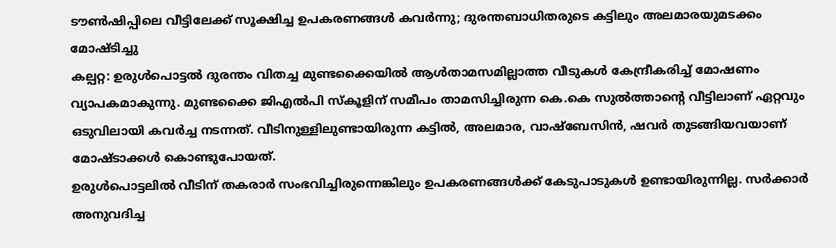ടൗൺഷിപ്പിലെ വീട്ടിലേക്ക് സൂക്ഷിച്ച ഉപകരണങ്ങൾ കവർന്നു; ദുരന്തബാധിതരുടെ കട്ടിലും അലമാരയുമടക്കം മോഷ്ടിച്ചു
കല്പറ്റ: ഉരുൾപൊട്ടൽ ദുരന്തം വിതച്ച മുണ്ടക്കൈയിൽ ആൾതാമസമില്ലാത്ത വീടുകൾ കേന്ദ്രീകരിച്ച് മോഷണം വ്യാപകമാകുന്നു. മുണ്ടക്കൈ ജിഎൽപി സ്കൂളിന് സമീപം താമസിച്ചിരുന്ന കെ.കെ സുൽത്താന്റെ വീട്ടിലാണ് ഏറ്റവും ഒടുവിലായി കവർച്ച നടന്നത്. വീടിനുള്ളിലുണ്ടായിരുന്ന കട്ടിൽ, അലമാര, വാഷ്ബേസിൻ, ഷവർ തുടങ്ങിയവയാണ് മോഷ്ടാക്കൾ കൊണ്ടുപോയത്.
ഉരുൾപൊട്ടലിൽ വീടിന് തകരാർ സംഭവിച്ചിരുന്നെങ്കിലും ഉപകരണങ്ങൾക്ക് കേടുപാടുകൾ ഉണ്ടായിരുന്നില്ല. സർക്കാർ അനുവദിച്ച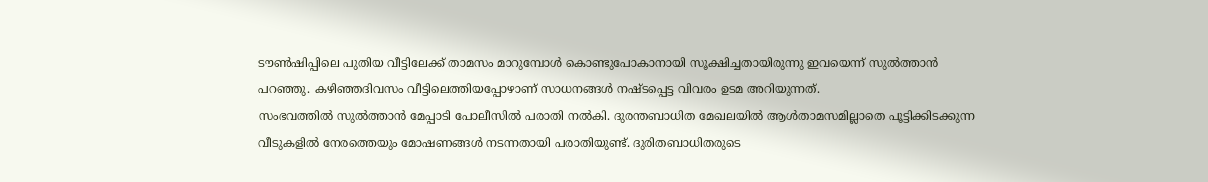ടൗൺഷിപ്പിലെ പുതിയ വീട്ടിലേക്ക് താമസം മാറുമ്പോൾ കൊണ്ടുപോകാനായി സൂക്ഷിച്ചതായിരുന്നു ഇവയെന്ന് സുൽത്താൻ പറഞ്ഞു. കഴിഞ്ഞദിവസം വീട്ടിലെത്തിയപ്പോഴാണ് സാധനങ്ങൾ നഷ്ടപ്പെട്ട വിവരം ഉടമ അറിയുന്നത്.
സംഭവത്തിൽ സുൽത്താൻ മേപ്പാടി പോലീസിൽ പരാതി നൽകി. ദുരന്തബാധിത മേഖലയിൽ ആൾതാമസമില്ലാതെ പൂട്ടിക്കിടക്കുന്ന വീടുകളിൽ നേരത്തെയും മോഷണങ്ങൾ നടന്നതായി പരാതിയുണ്ട്. ദുരിതബാധിതരുടെ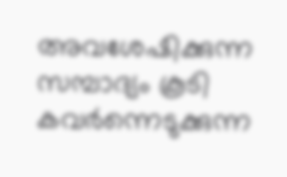അവശേഷിക്കുന്ന സമ്പാദ്യം കൂടി കവർന്നെടുക്കുന്ന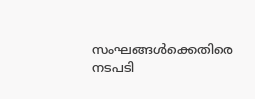സംഘങ്ങൾക്കെതിരെ നടപടി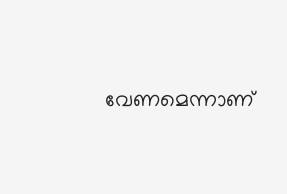വേണമെന്നാണ്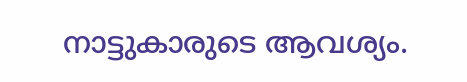നാട്ടുകാരുടെ ആവശ്യം.